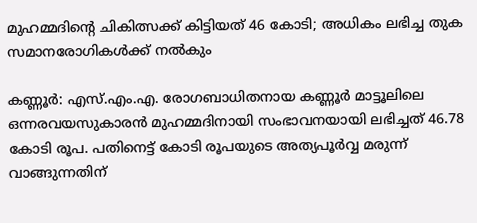മുഹമ്മദിന്റെ ചികിത്സക്ക് കിട്ടിയത് 46 കോടി; അധികം ലഭിച്ച തുക സമാനരോഗികള്‍ക്ക് നല്‍കും

കണ്ണൂര്‍: എസ്.എം.എ. രോഗബാധിതനായ കണ്ണൂര്‍ മാട്ടൂലിലെ ഒന്നരവയസുകാരന്‍ മുഹമ്മദിനായി സംഭാവനയായി ലഭിച്ചത് 46.78 കോടി രൂപ. പതിനെട്ട് കോടി രൂപയുടെ അത്യപൂര്‍വ്വ മരുന്ന് വാങ്ങുന്നതിന്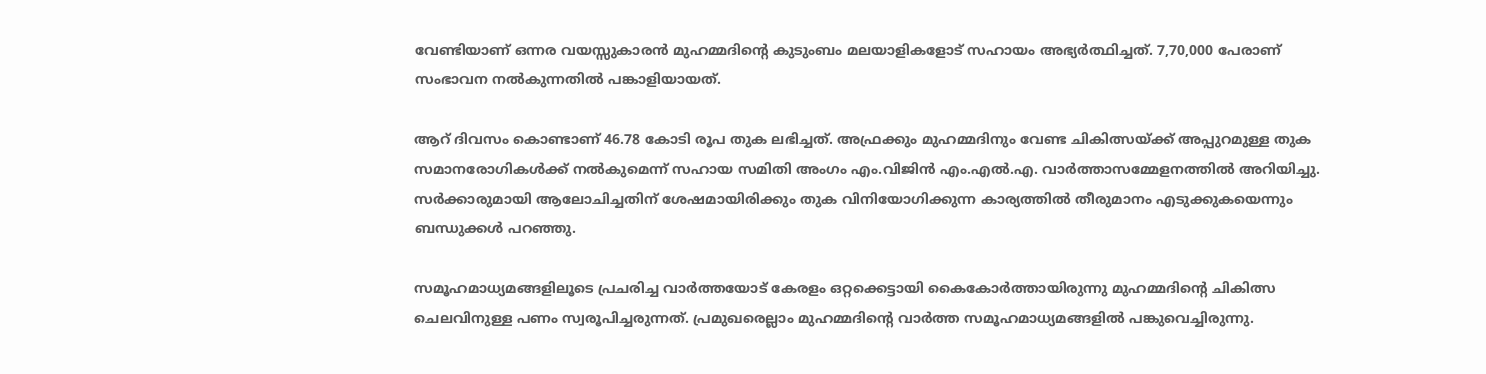വേണ്ടിയാണ് ഒന്നര വയസ്സുകാരന്‍ മുഹമ്മദിന്റെ കുടുംബം മലയാളികളോട് സഹായം അഭ്യര്‍ത്ഥിച്ചത്. 7,70,000 പേരാണ് സംഭാവന നല്‍കുന്നതില്‍ പങ്കാളിയായത്.

ആറ് ദിവസം കൊണ്ടാണ് 46.78 കോടി രൂപ തുക ലഭിച്ചത്. അഫ്രക്കും മുഹമ്മദിനും വേണ്ട ചികിത്സയ്ക്ക് അപ്പുറമുള്ള തുക സമാനരോഗികള്‍ക്ക് നല്‍കുമെന്ന് സഹായ സമിതി അംഗം എം.വിജിന്‍ എം.എല്‍.എ. വാര്‍ത്താസമ്മേളനത്തില്‍ അറിയിച്ചു. സര്‍ക്കാരുമായി ആലോചിച്ചതിന് ശേഷമായിരിക്കും തുക വിനിയോഗിക്കുന്ന കാര്യത്തില്‍ തീരുമാനം എടുക്കുകയെന്നും ബന്ധുക്കള്‍ പറഞ്ഞു.

സമൂഹമാധ്യമങ്ങളിലൂടെ പ്രചരിച്ച വാര്‍ത്തയോട് കേരളം ഒറ്റക്കെട്ടായി കൈകോര്‍ത്തായിരുന്നു മുഹമ്മദിന്റെ ചികിത്സ ചെലവിനുള്ള പണം സ്വരൂപിച്ചരുന്നത്. പ്രമുഖരെല്ലാം മുഹമ്മദിന്റെ വാര്‍ത്ത സമൂഹമാധ്യമങ്ങളില്‍ പങ്കുവെച്ചിരുന്നു.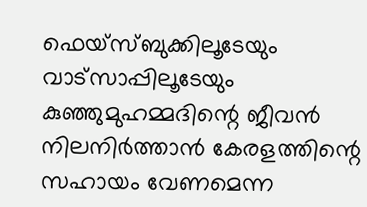ഫെയ്‌സ്ബുക്കിലൂടേയും വാട്സാപ്പിലൂടേയും കുഞ്ഞുമുഹമ്മദിന്റെ ജീവന്‍ നിലനിര്‍ത്താന്‍ കേരളത്തിന്റെ സഹായം വേണമെന്ന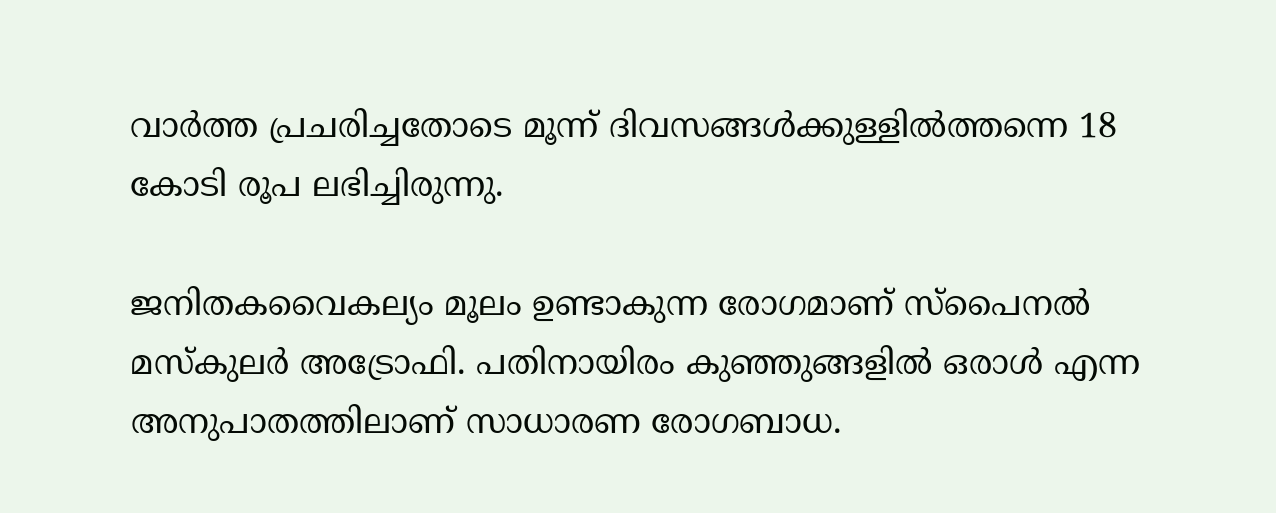വാര്‍ത്ത പ്രചരിച്ചതോടെ മൂന്ന് ദിവസങ്ങള്‍ക്കുള്ളില്‍ത്തന്നെ 18 കോടി രൂപ ലഭിച്ചിരുന്നു.

ജനിതകവൈകല്യം മൂലം ഉണ്ടാകുന്ന രോഗമാണ് സ്‌പൈനല്‍ മസ്‌കുലര്‍ അട്രോഫി. പതിനായിരം കുഞ്ഞുങ്ങളില്‍ ഒരാള്‍ എന്ന അനുപാതത്തിലാണ് സാധാരണ രോഗബാധ.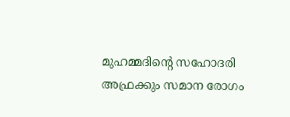മുഹമ്മദിന്റെ സഹോദരി അഫ്രക്കും സമാന രോഗം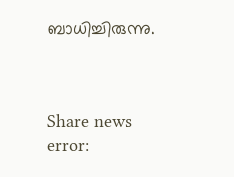ബാധിച്ചിരുന്നു.



Share news
error: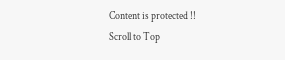Content is protected !!
Scroll to Top